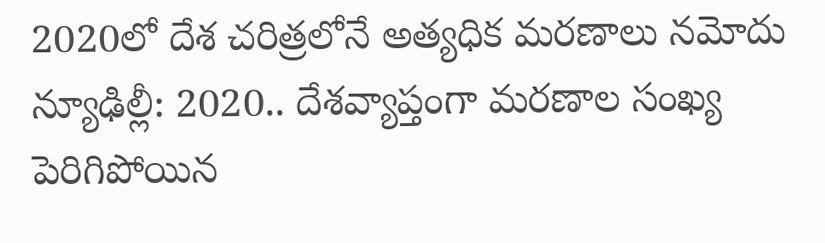2020లో దేశ చరిత్రలోనే అత్యధిక మరణాలు నమోదు
న్యూఢిల్లీ: 2020.. దేశవ్యాప్తంగా మరణాల సంఖ్య పెరిగిపోయిన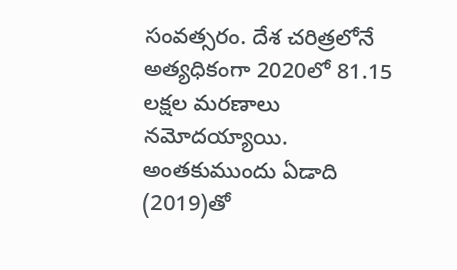సంవత్సరం. దేశ చరిత్రలోనే అత్యధికంగా 2020లో 81.15 లక్షల మరణాలు నమోదయ్యాయి. అంతకుముందు ఏడాది (2019)తో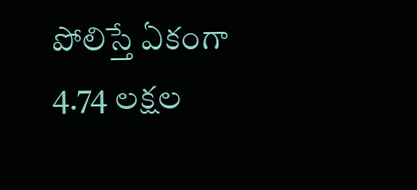పోలిస్తే ఏకంగా 4.74 లక్షల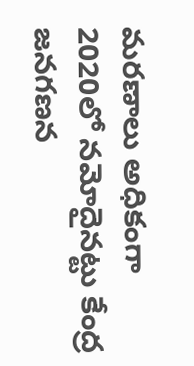మరణాలు అధికంగా 2020లో నమోదైనట్టు కేంద్ర జనగణన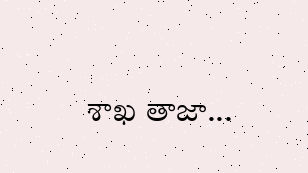శాఖ తాజా...